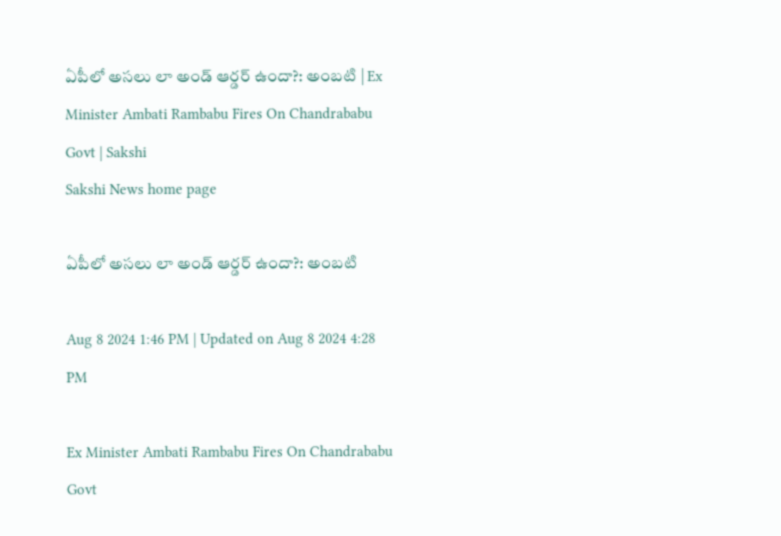ఏపీలో అసలు లా అండ్‌ ఆర్డర్‌ ఉందా?: అంబటి | Ex Minister Ambati Rambabu Fires On Chandrababu Govt | Sakshi
Sakshi News home page

ఏపీలో అసలు లా అండ్‌ ఆర్డర్‌ ఉందా?: అంబటి

Aug 8 2024 1:46 PM | Updated on Aug 8 2024 4:28 PM

Ex Minister Ambati Rambabu Fires On Chandrababu Govt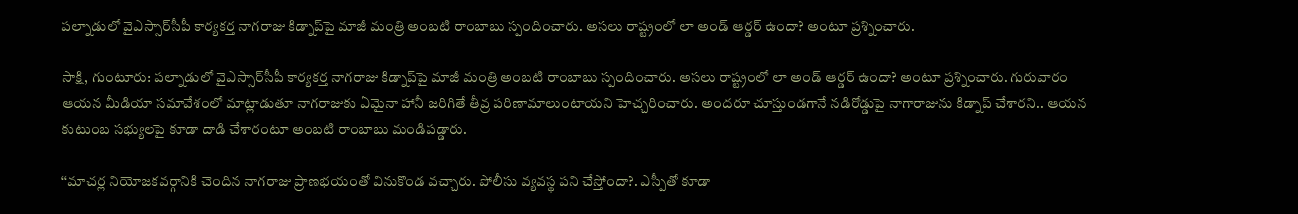పల్నాడులో వైఎస్సార్‌సీపీ కార్యకర్త నాగరాజు కిడ్నాప్‌పై మాజీ మంత్రి అంబటి రాంబాబు స్పందించారు. అసలు రాష్ట్రంలో లా అండ్‌ ఆర్డర్‌ ఉందా? అంటూ ప్రశ్నించారు.

సాక్షి, గుంటూరు: పల్నాడులో వైఎస్సార్‌సీపీ కార్యకర్త నాగరాజు కిడ్నాప్‌పై మాజీ మంత్రి అంబటి రాంబాబు స్పందించారు. అసలు రాష్ట్రంలో లా అండ్‌ ఆర్డర్‌ ఉందా? అంటూ ప్రశ్నించారు. గురువారం ఆయన మీడియా సమావేశంలో మాట్లాడుతూ నాగరాజుకు ఏమైనా హానీ జరిగితే తీవ్ర పరిణామాలుంటాయని హెచ్చరించారు. అందరూ చూస్తుండగానే నడిరోడ్డుపై నాగారాజును కిడ్నాప్‌ చేశారని.. ఆయన కుటుంబ సభ్యులపై కూడా దాడి చేశారంటూ అంబటి రాంబాబు మండిపడ్డారు.

‘‘మాచర్ల నియోజకవర్గానికి చెందిన నాగరాజు ప్రాణభయంతో వినుకొండ వచ్చారు. పోలీసు వ్యవస్థ పని చేస్తోందా?. ఎస్పీతో కూడా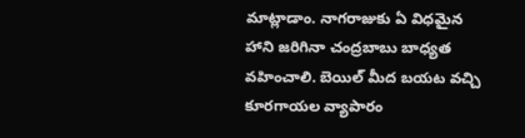మాట్లాడాం. నాగరాజుకు ఏ విధమైన హాని జరిగినా చంద్రబాబు బాధ్యత వహించాలి. బెయిల్ మీద బయట వచ్చి కూరగాయల వ్యాపారం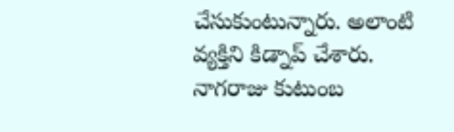చేసుకుంటున్నారు. అలాంటి వ్యక్తిని కిడ్నాప్ చేశారు. నాగరాజు కుటుంబ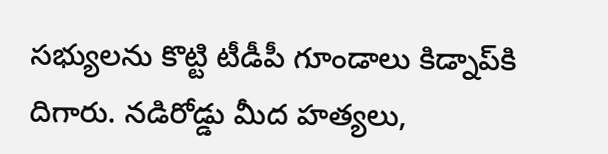సభ్యులను కొట్టి టీడీపీ గూండాలు కిడ్నాప్‌కి దిగారు. నడిరోడ్డు మీద హత్యలు,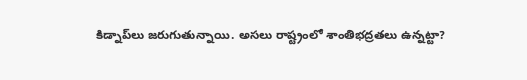కిడ్నాప్‌లు జరుగుతున్నాయి. అసలు రాష్ట్రంలో శాంతిభద్రతలు ఉన్నట్టా?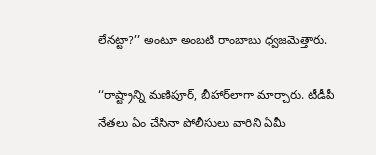లేనట్టా?’’ అంటూ అంబటి రాంబాబు ధ్వజమెత్తారు.

‘‘రాష్ట్రాన్ని మణిపూర్, బీహార్‌లాగా మార్చారు. టీడీపీ నేతలు ఏం చేసినా పోలీసులు వారిని ఏమీ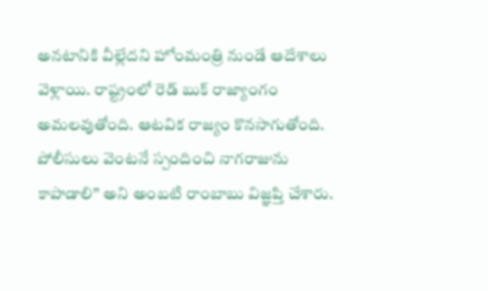అనటానికి వీల్లేదని హోంమంత్రి నుండే ఆదేశాలు వెళ్లాయి. రాష్ట్రంలో రెడ్ బుక్ రాజ్యాంగం అమలవుతోంది. ఆటవిక రాజ్యం కొనసాగుతోంది. పోలీసులు వెంటనే స్పందించి నాగరాజును కాపాడాలి’’ అని అంబటి రాంబాబు విజ్ఞప్తి చేశారు.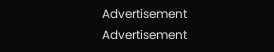Advertisement
Advertisement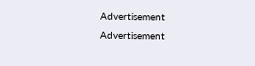Advertisement
Advertisement